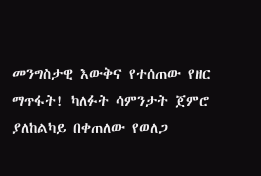መንግስታዊ እውቅና የተሰጠው የዘር ማጥፋት! ካለፉት ሳምንታት ጀምሮ ያለከልካይ በቀጠለው የወለጋ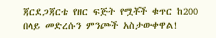ጃርደጋጃርቴ የዘር ፍጅት የሟቾች ቁጥር ከ200 በላይ መድረሱን ምንጮች አስታውቀዋል!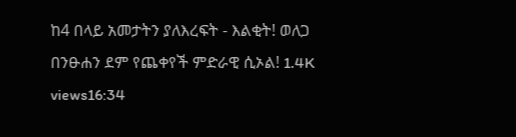ከ4 በላይ አመታትን ያለእረፍት - እልቂት! ወለጋ በንፁሐን ደም የጨቀየች ምድራዊ ሲኦል! 1.4K views16:34